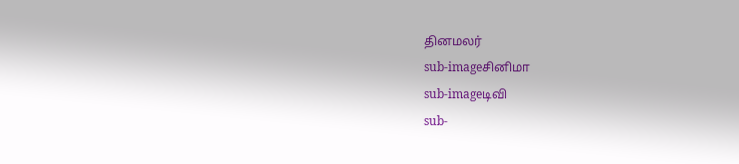தினமலர்
sub-imageசினிமா
sub-imageடிவி
sub-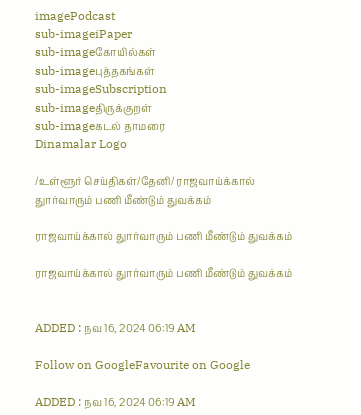imagePodcast
sub-imageiPaper
sub-imageகோயில்கள்
sub-imageபுத்தகங்கள்
sub-imageSubscription
sub-imageதிருக்குறள்
sub-imageகடல் தாமரை
Dinamalar Logo

/உள்ளூர் செய்திகள்/தேனி/ ராஜவாய்க்கால் துார்வாரும் பணி மீண்டும் துவக்கம்

ராஜவாய்க்கால் துார்வாரும் பணி மீண்டும் துவக்கம்

ராஜவாய்க்கால் துார்வாரும் பணி மீண்டும் துவக்கம்


ADDED : நவ 16, 2024 06:19 AM

Follow on GoogleFavourite on Google

ADDED : நவ 16, 2024 06:19 AM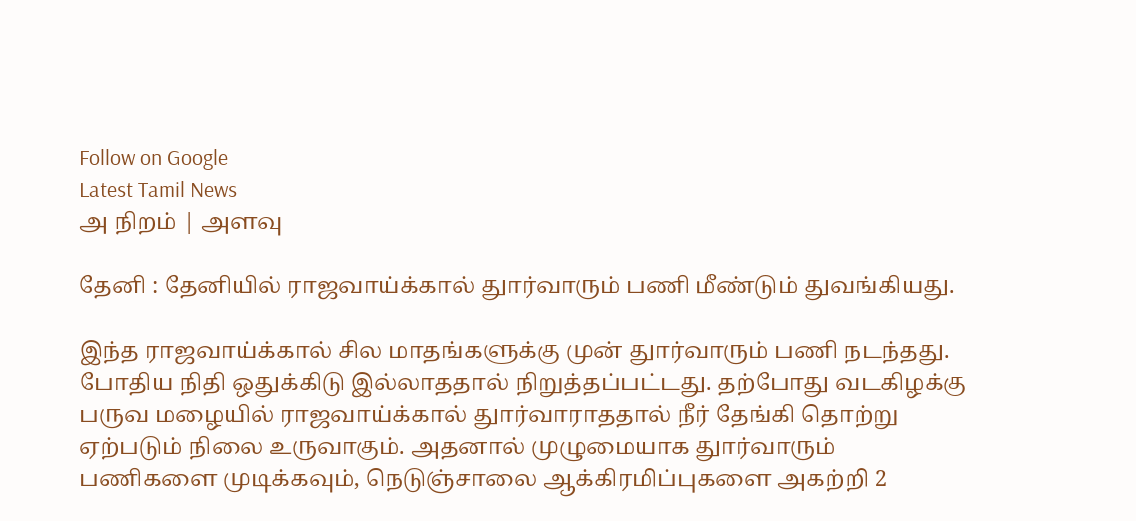Follow on Google
Latest Tamil News
அ நிறம் | அளவு

தேனி : தேனியில் ராஜவாய்க்கால் துார்வாரும் பணி மீண்டும் துவங்கியது.

இந்த ராஜவாய்க்கால் சில மாதங்களுக்கு முன் துார்வாரும் பணி நடந்தது. போதிய நிதி ஒதுக்கிடு இல்லாததால் நிறுத்தப்பட்டது. தற்போது வடகிழக்கு பருவ மழையில் ராஜவாய்க்கால் துார்வாராததால் நீர் தேங்கி தொற்று ஏற்படும் நிலை உருவாகும். அதனால் முழுமையாக துார்வாரும் பணிகளை முடிக்கவும், நெடுஞ்சாலை ஆக்கிரமிப்புகளை அகற்றி 2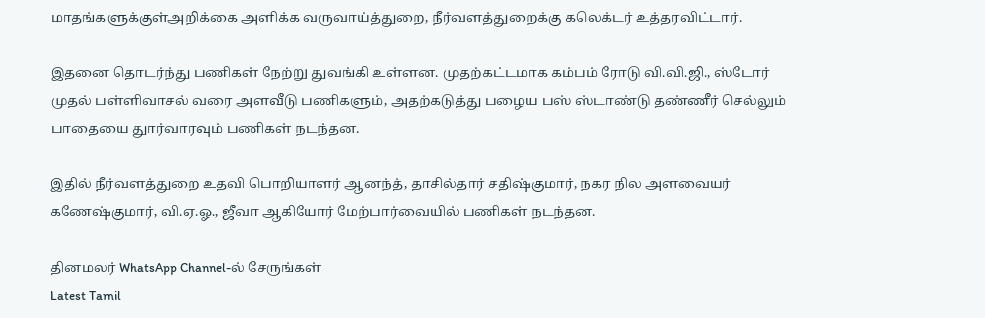மாதங்களுக்குள்அறிக்கை அளிக்க வருவாய்த்துறை, நீர்வளத்துறைக்கு கலெக்டர் உத்தரவிட்டார்.

இதனை தொடர்ந்து பணிகள் நேற்று துவங்கி உள்ளன. முதற்கட்டமாக கம்பம் ரோடு வி.வி.ஜி., ஸ்டோர் முதல் பள்ளிவாசல் வரை அளவீடு பணிகளும், அதற்கடுத்து பழைய பஸ் ஸ்டாண்டு தண்ணீர் செல்லும் பாதையை துார்வாரவும் பணிகள் நடந்தன.

இதில் நீர்வளத்துறை உதவி பொறியாளர் ஆனந்த், தாசில்தார் சதிஷ்குமார், நகர நில அளவையர் கணேஷ்குமார், வி.ஏ.ஓ., ஜீவா ஆகியோர் மேற்பார்வையில் பணிகள் நடந்தன.

தினமலர் WhatsApp Channel-ல் சேருங்கள்
Latest Tamil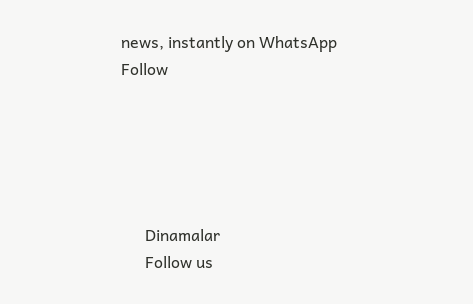news, instantly on WhatsApp
Follow





      Dinamalar
      Follow us